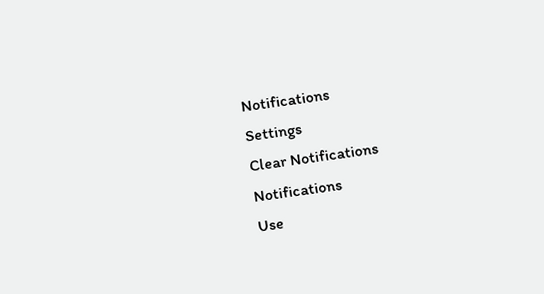Notifications
Settings
Clear Notifications
Notifications
Use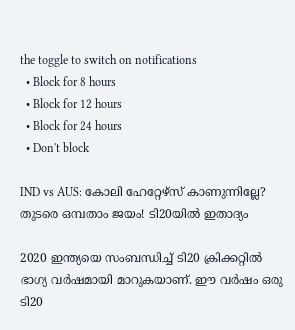the toggle to switch on notifications
  • Block for 8 hours
  • Block for 12 hours
  • Block for 24 hours
  • Don't block

IND vs AUS: കോലി ഹേറ്റേഴ്‌സ് കാണുന്നില്ലേ? തുടരെ ഒമ്പതാം ജയം! ടി20യില്‍ ഇതാദ്യം

2020 ഇന്ത്യയെ സംബന്ധിച്ച് ടി20 ക്രിക്കറ്റില്‍ ഭാഗ്യ വര്‍ഷമായി മാറുകയാണ്. ഈ വര്‍ഷം ഒരു ടി20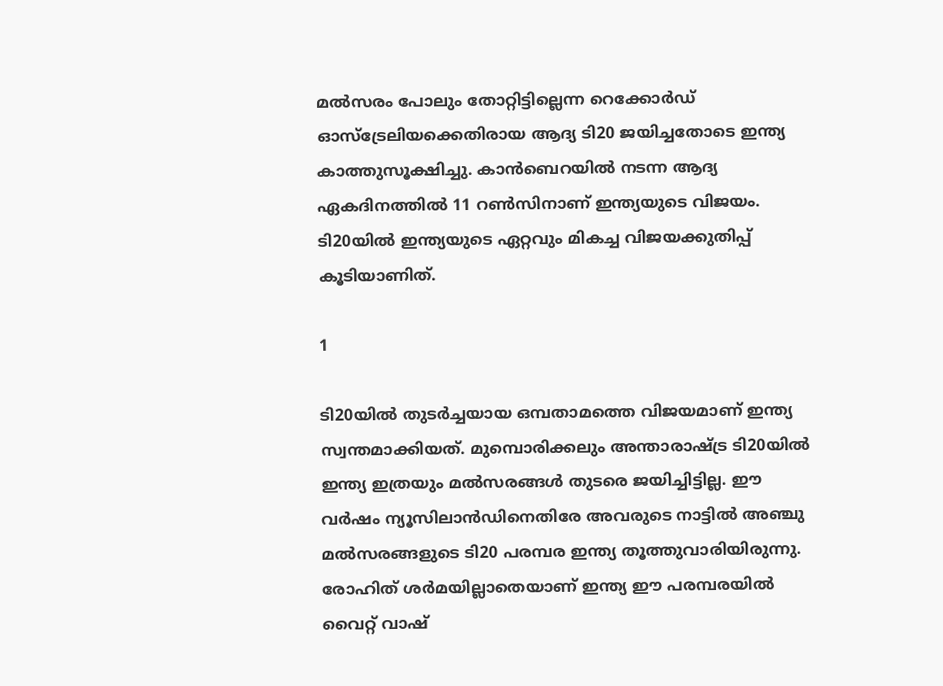മല്‍സരം പോലും തോറ്റിട്ടില്ലെന്ന റെക്കോര്‍ഡ് ഓസ്‌ട്രേലിയക്കെതിരായ ആദ്യ ടി20 ജയിച്ചതോടെ ഇന്ത്യ കാത്തുസൂക്ഷിച്ചു. കാന്‍ബെറയില്‍ നടന്ന ആദ്യ ഏകദിനത്തില്‍ 11 റണ്‍സിനാണ് ഇന്ത്യയുടെ വിജയം. ടി20യില്‍ ഇന്ത്യയുടെ ഏറ്റവും മികച്ച വിജയക്കുതിപ്പ് കൂടിയാണിത്.

1

ടി20യില്‍ തുടര്‍ച്ചയായ ഒമ്പതാമത്തെ വിജയമാണ് ഇന്ത്യ സ്വന്തമാക്കിയത്. മുമ്പൊരിക്കലും അന്താരാഷ്ട്ര ടി20യില്‍ ഇന്ത്യ ഇത്രയും മല്‍സരങ്ങള്‍ തുടരെ ജയിച്ചിട്ടില്ല. ഈ വര്‍ഷം ന്യൂസിലാന്‍ഡിനെതിരേ അവരുടെ നാട്ടില്‍ അഞ്ചു മല്‍സരങ്ങളുടെ ടി20 പരമ്പര ഇന്ത്യ തൂത്തുവാരിയിരുന്നു. രോഹിത് ശര്‍മയില്ലാതെയാണ് ഇന്ത്യ ഈ പരമ്പരയില്‍ വൈറ്റ് വാഷ്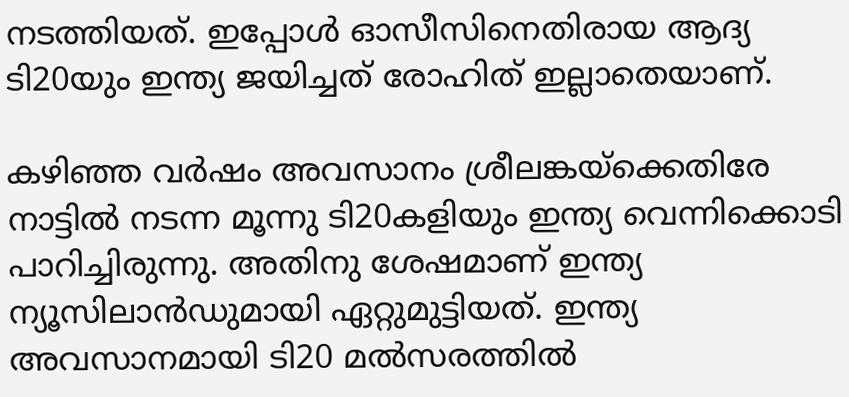നടത്തിയത്. ഇപ്പോള്‍ ഓസീസിനെതിരായ ആദ്യ ടി20യും ഇന്ത്യ ജയിച്ചത് രോഹിത് ഇല്ലാതെയാണ്.

കഴിഞ്ഞ വര്‍ഷം അവസാനം ശ്രീലങ്കയ്‌ക്കെതിരേ നാട്ടില്‍ നടന്ന മൂന്നു ടി20കളിയും ഇന്ത്യ വെന്നിക്കൊടി പാറിച്ചിരുന്നു. അതിനു ശേഷമാണ് ഇന്ത്യ ന്യൂസിലാന്‍ഡുമായി ഏറ്റുമുട്ടിയത്. ഇന്ത്യ അവസാനമായി ടി20 മല്‍സരത്തില്‍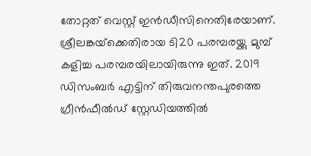തോറ്റത് വെസ്റ്റ് ഇന്‍ഡീസിനെതിരേയാണ്. ശ്രീലങ്കയ്‌ക്കെതിരായ ടി20 പരമ്പരയ്ക്കു മുമ്പ് കളിച്ച പരമ്പരയിലായിരുന്നു ഇത്. 2019 ഡിസംബര്‍ എട്ടിന് തിരുവനന്തപുരത്തെ ഗ്രീന്‍ഫീല്‍ഡ് സ്റ്റേഡിയത്തില്‍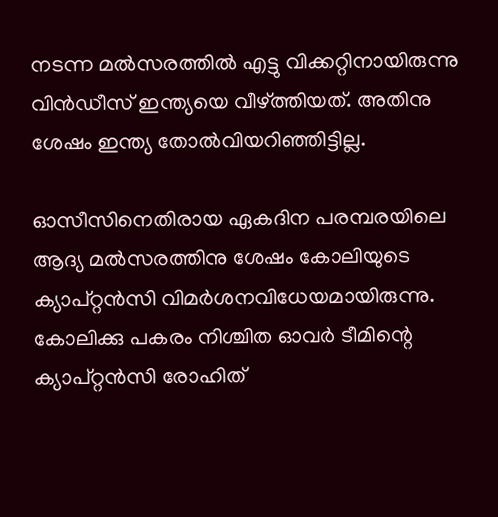നടന്ന മല്‍സരത്തില്‍ എട്ടു വിക്കറ്റിനായിരുന്നു വിന്‍ഡീസ് ഇന്ത്യയെ വീഴ്ത്തിയത്. അതിനു ശേഷം ഇന്ത്യ തോല്‍വിയറിഞ്ഞിട്ടില്ല.

ഓസീസിനെതിരായ ഏകദിന പരമ്പരയിലെ ആദ്യ മല്‍സരത്തിനു ശേഷം കോലിയുടെ ക്യാപ്റ്റന്‍സി വിമര്‍ശനവിധേയമായിരുന്നു. കോലിക്കു പകരം നിശ്ചിത ഓവര്‍ ടീമിന്റെ ക്യാപ്റ്റന്‍സി രോഹിത്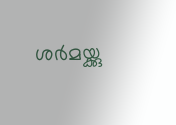ശര്‍മയ്ക്കു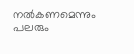നല്‍കണമെന്നും പലരും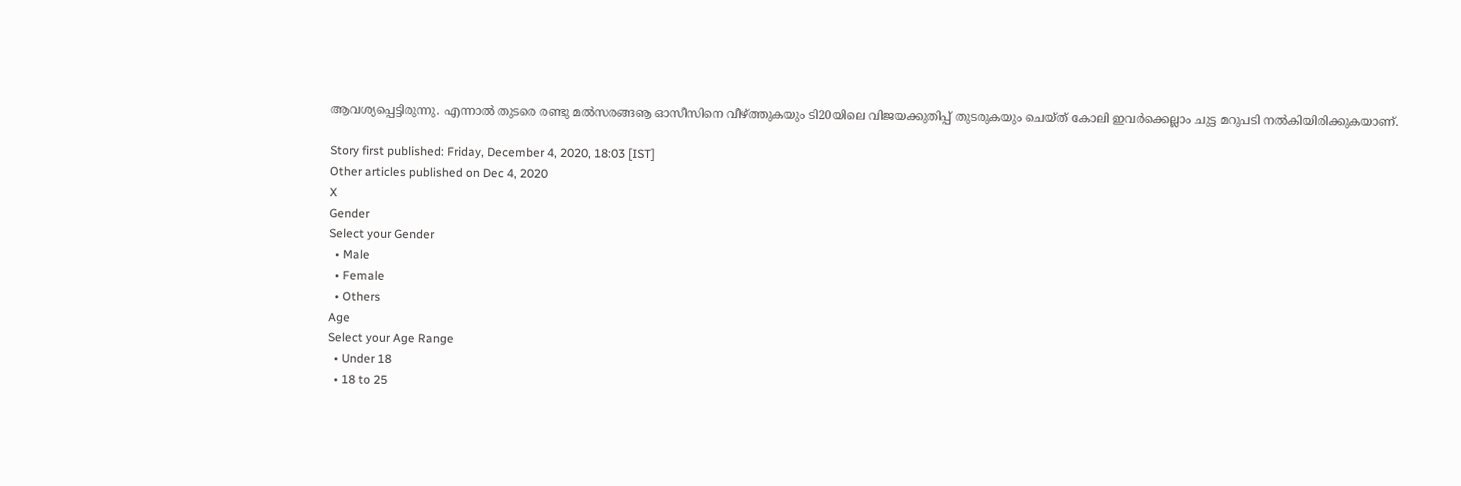ആവശ്യപ്പെട്ടിരുന്നു. എന്നാല്‍ തുടരെ രണ്ടു മല്‍സരങ്ങൡ ഓസീസിനെ വീഴ്ത്തുകയും ടി20യിലെ വിജയക്കുതിപ്പ് തുടരുകയും ചെയ്ത് കോലി ഇവര്‍ക്കെല്ലാം ചുട്ട മറുപടി നല്‍കിയിരിക്കുകയാണ്.

Story first published: Friday, December 4, 2020, 18:03 [IST]
Other articles published on Dec 4, 2020
X
Gender
Select your Gender
  • Male
  • Female
  • Others
Age
Select your Age Range
  • Under 18
  • 18 to 25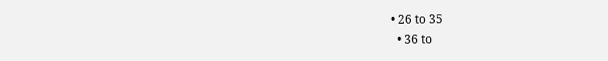• 26 to 35
  • 36 to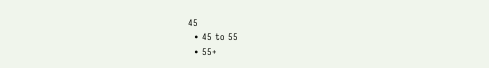45
  • 45 to 55
  • 55+